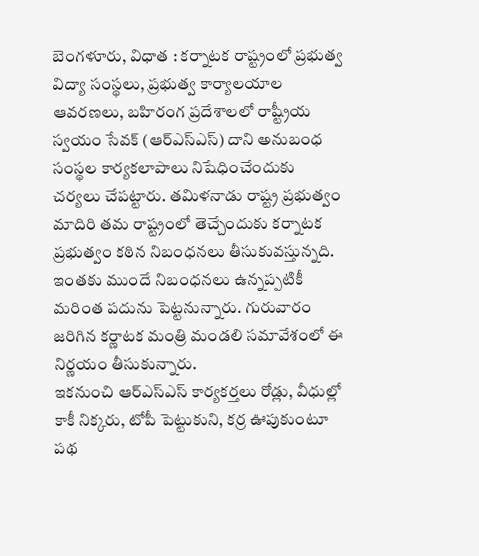బెంగళూరు, విధాత : కర్నాటక రాష్ట్రంలో ప్రభుత్వ విద్యా సంస్థలు, ప్రభుత్వ కార్యాలయాల ఆవరణలు, బహిరంగ ప్రదేశాలలో రాష్ట్రీయ స్వయం సేవక్ (ఆర్ఎస్ఎస్) దాని అనుబంధ సంస్థల కార్యకలాపాలు నిషేధించేందుకు చర్యలు చేపట్టారు. తమిళనాడు రాష్ట్ర ప్రభుత్వం మాదిరి తమ రాష్ట్రంలో తెచ్చేందుకు కర్నాటక ప్రభుత్వం కఠిన నిబంధనలు తీసుకువస్తున్నది. ఇంతకు ముందే నిబంధనలు ఉన్నప్పటికీ మరింత పదును పెట్టనున్నారు. గురువారం జరిగిన కర్ణాటక మంత్రి మండలి సమావేశంలో ఈ నిర్ణయం తీసుకున్నారు.
ఇకనుంచి ఆర్ఎస్ఎస్ కార్యకర్తలు రోడ్లు, వీధుల్లో కాకీ నిక్కరు, టోపీ పెట్టుకుని, కర్ర ఊపుకుంటూ పథ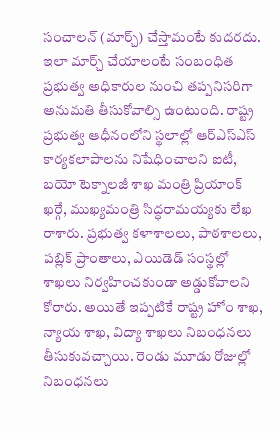సంచాలన్ (మార్చ్) చేస్తామంటే కుదరదు. ఇలా మార్చ్ చేయాలంటే సంబంధిత ప్రభుత్వ అధికారుల నుంచి తప్పనిసరిగా అనుమతి తీసుకోవాల్సి ఉంటుంది. రాష్ట్ర ప్రభుత్వ ఆధీనంలోని స్థలాల్లో ఆర్ఎస్ఎస్ కార్యకలాపాలను నిషేధించాలని ఐటీ, బయో టెక్నాలజీ శాఖ మంత్రి ప్రియాంక్ ఖర్గే, ముఖ్యమంత్రి సిద్ధరామయ్యకు లేఖ రాశారు. ప్రభుత్వ కళాశాలలు, పాఠశాలలు, పబ్లిక్ ప్రాంతాలు, ఎయిడెడ్ సంస్థల్లో శాఖలు నిర్వహించకుండా అడ్డుకోవాలని కోరారు. అయితే ఇప్పటికే రాష్ట్ర హోం శాఖ, న్యాయ శాఖ, విద్యా శాఖలు నిబంధనలు తీసుకువచ్చాయి. రెండు మూడు రోజుల్లో నిబంధనలు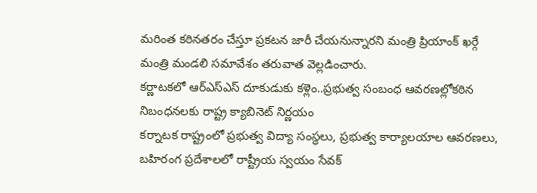మరింత కఠినతరం చేస్తూ ప్రకటన జారీ చేయనున్నారని మంత్రి ప్రియాంక్ ఖర్గే మంత్రి మండలి సమావేశం తరువాత వెల్లడించారు.
కర్ణాటకలో ఆర్ఎస్ఎస్ దూకుడుకు కళ్లెం..ప్రభుత్వ సంబంధ ఆవరణల్లోకఠిన నిబంధనలకు రాష్ట్ర క్యాబినెట్ నిర్ణయం
కర్నాటక రాష్ట్రంలో ప్రభుత్వ విద్యా సంస్థలు, ప్రభుత్వ కార్యాలయాల ఆవరణలు, బహిరంగ ప్రదేశాలలో రాష్ట్రీయ స్వయం సేవక్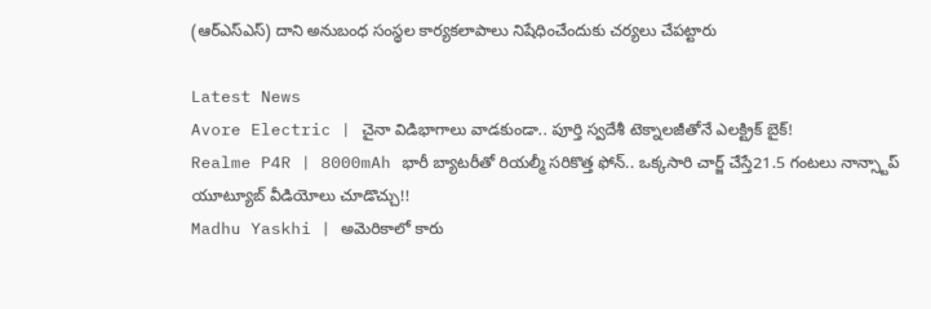(ఆర్ఎస్ఎస్) దాని అనుబంధ సంస్థల కార్యకలాపాలు నిషేధించేందుకు చర్యలు చేపట్టారు

Latest News
Avore Electric | చైనా విడిభాగాలు వాడకుండా.. పూర్తి స్వదేశీ టెక్నాలజీతోనే ఎలక్ట్రిక్ బైక్!
Realme P4R | 8000mAh భారీ బ్యాటరీతో రియల్మీ సరికొత్త ఫోన్.. ఒక్కసారి చార్జ్ చేస్తే21.5 గంటలు నాన్స్టాప్ యూట్యూబ్ వీడియోలు చూడొచ్చు!!
Madhu Yaskhi | అమెరికాలో కారు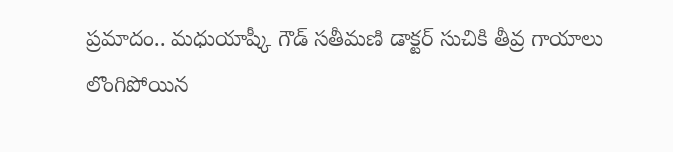ప్రమాదం.. మధుయాష్కీ గౌడ్ సతీమణి డాక్టర్ సుచికి తీవ్ర గాయాలు
లొంగిపోయిన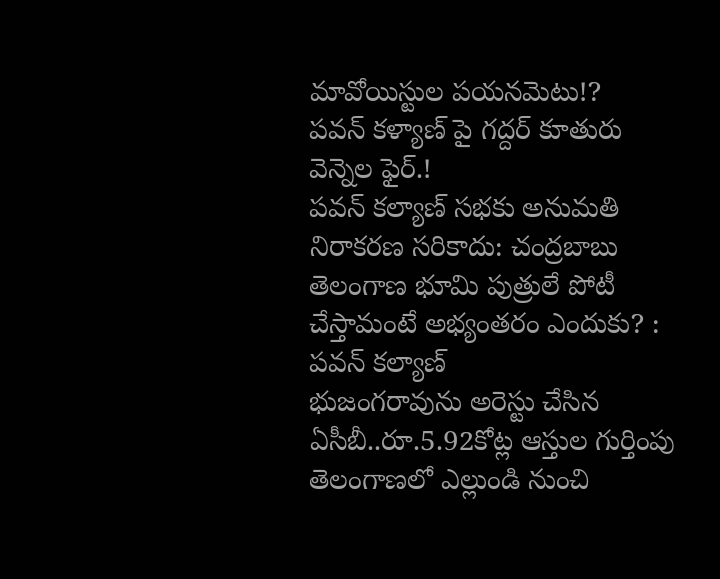మావోయిస్టుల పయనమెటు!?
పవన్ కళ్యాణ్ పై గద్దర్ కూతురు వెన్నెల ఫైర్.!
పవన్ కల్యాణ్ సభకు అనుమతి నిరాకరణ సరికాదు: చంద్రబాబు
తెలంగాణ భూమి పుత్రులే పోటీ చేస్తామంటే అభ్యంతరం ఎందుకు? : పవన్ కల్యాణ్
భుజంగరావును అరెస్టు చేసిన ఏసీబీ..రూ.5.92కోట్ల ఆస్తుల గుర్తింపు
తెలంగాణలో ఎల్లుండి నుంచి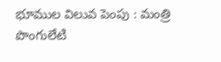భూముల విలువ పెంపు : మంత్రి పొంగులేటి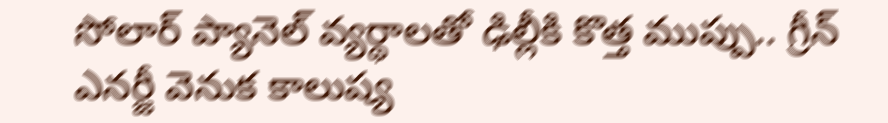సోలార్ ప్యానెల్ వ్యర్థాలతో ఢిల్లీకి కొత్త ముప్పు.. గ్రీన్ ఎనర్జీ వెనుక కాలుష్య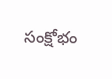సంక్షోభం